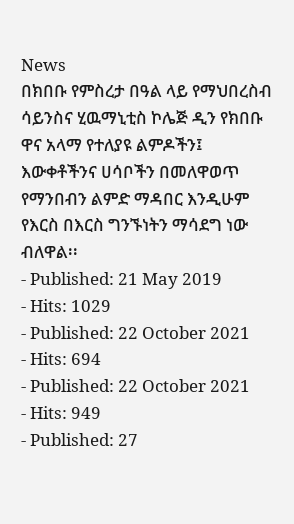News
በክበቡ የምስረታ በዓል ላይ የማህበረስብ ሳይንስና ሂዉማኒቲስ ኮሌጅ ዲን የክበቡ ዋና አላማ የተለያዩ ልምዶችን፤ እውቀቶችንና ሀሳቦችን በመለዋወጥ የማንበብን ልምድ ማዳበር እንዲሁም የእርስ በእርስ ግንኙነትን ማሳደግ ነው ብለዋል፡፡
- Published: 21 May 2019
- Hits: 1029
- Published: 22 October 2021
- Hits: 694
- Published: 22 October 2021
- Hits: 949
- Published: 27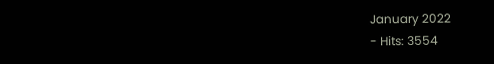January 2022
- Hits: 3554